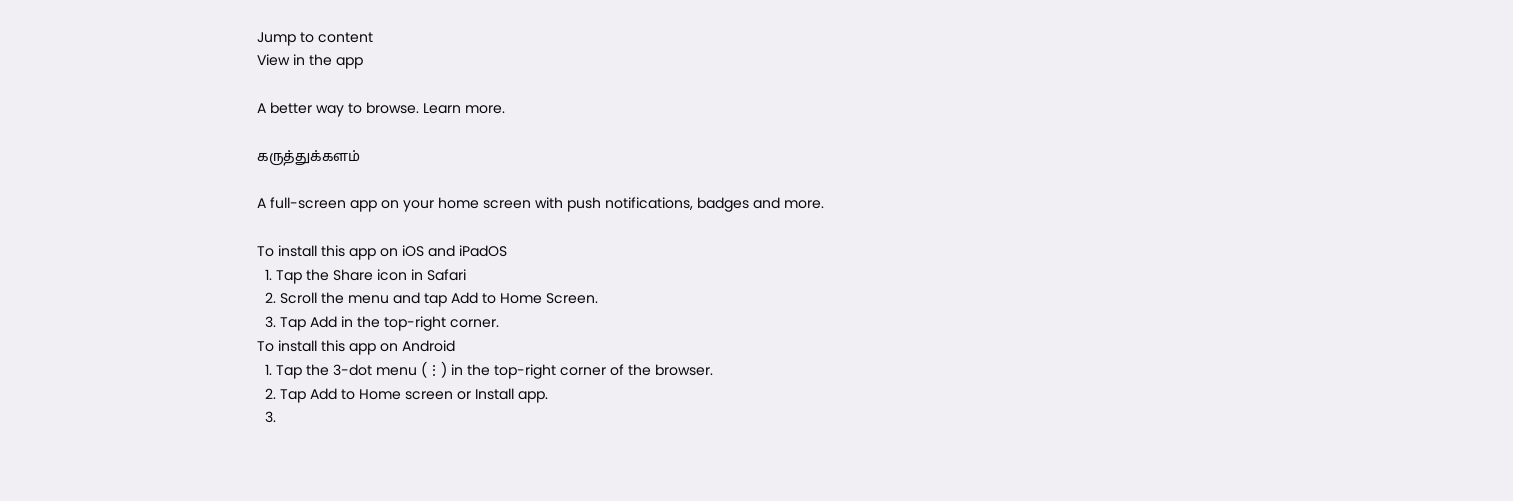Jump to content
View in the app

A better way to browse. Learn more.

கருத்துக்களம்

A full-screen app on your home screen with push notifications, badges and more.

To install this app on iOS and iPadOS
  1. Tap the Share icon in Safari
  2. Scroll the menu and tap Add to Home Screen.
  3. Tap Add in the top-right corner.
To install this app on Android
  1. Tap the 3-dot menu (⋮) in the top-right corner of the browser.
  2. Tap Add to Home screen or Install app.
  3.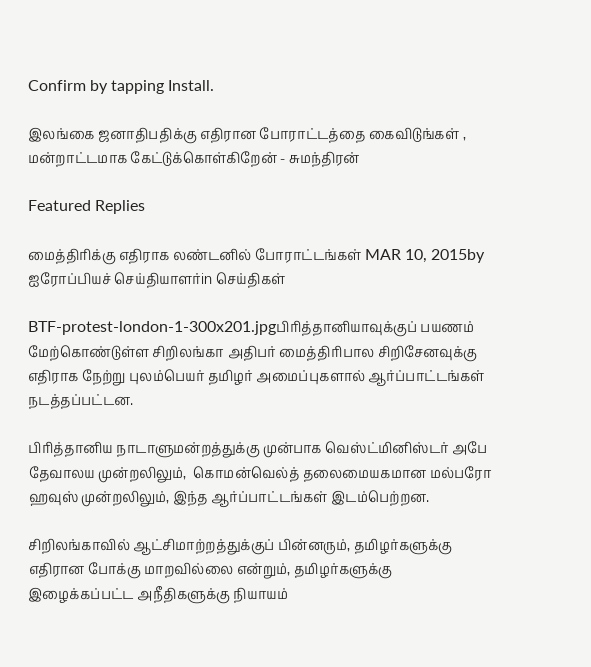Confirm by tapping Install.

இலங்கை ஜனாதிபதிக்கு எதிரான போராட்டத்தை கைவிடுங்கள் , மன்றாட்டமாக கேட்டுக்கொள்கிறேன் - சுமந்திரன்

Featured Replies

மைத்திரிக்கு எதிராக லண்டனில் போராட்டங்கள் MAR 10, 2015by ஐரோப்பியச் செய்தியாளர்in செய்திகள்

BTF-protest-london-1-300x201.jpgபிரித்தானியாவுக்குப் பயணம் மேற்கொண்டுள்ள சிறிலங்கா அதிபர் மைத்திரிபால சிறிசேனவுக்கு எதிராக நேற்று புலம்பெயர் தமிழர் அமைப்புகளால் ஆர்ப்பாட்டங்கள் நடத்தப்பட்டன.

பிரித்தானிய நாடாளுமன்றத்துக்கு முன்பாக வெஸ்ட்மினிஸ்டர் அபே தேவாலய முன்றலிலும்,  கொமன்வெல்த் தலைமையகமான மல்பரோ ஹவுஸ் முன்றலிலும், இந்த ஆர்ப்பாட்டங்கள் இடம்பெற்றன.

சிறிலங்காவில் ஆட்சிமாற்றத்துக்குப் பின்னரும், தமிழர்களுக்கு எதிரான போக்கு மாறவில்லை என்றும், தமிழர்களுக்கு இழைக்கப்பட்ட அநீதிகளுக்கு நியாயம்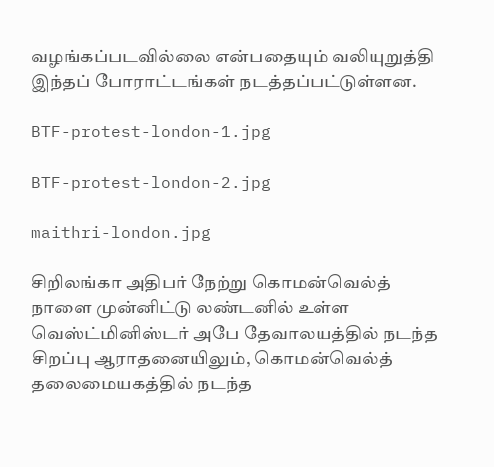வழங்கப்படவில்லை என்பதையும் வலியுறுத்தி இந்தப் போராட்டங்கள் நடத்தப்பட்டுள்ளன.

BTF-protest-london-1.jpg

BTF-protest-london-2.jpg

maithri-london.jpg

சிறிலங்கா அதிபர் நேற்று கொமன்வெல்த் நாளை முன்னிட்டு லண்டனில் உள்ள வெஸ்ட்மினிஸ்டர் அபே தேவாலயத்தில் நடந்த சிறப்பு ஆராதனையிலும், கொமன்வெல்த் தலைமையகத்தில் நடந்த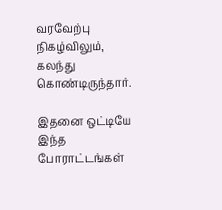வரவேற்பு நிகழ்விலும், கலந்து கொண்டிருந்தார்.

இதனை ஒட்டியே இந்த போராட்டங்கள்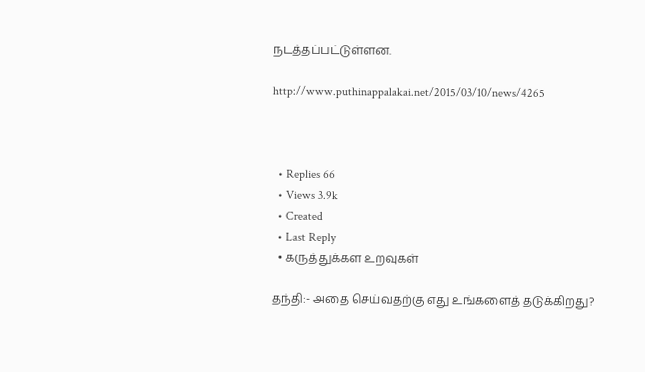நடத்தப்பட்டுள்ளன.

http://www.puthinappalakai.net/2015/03/10/news/4265



  • Replies 66
  • Views 3.9k
  • Created
  • Last Reply
  • கருத்துக்கள உறவுகள்

தந்தி:- அதை செய்வதற்கு எது உங்களைத் தடுக்கிறது?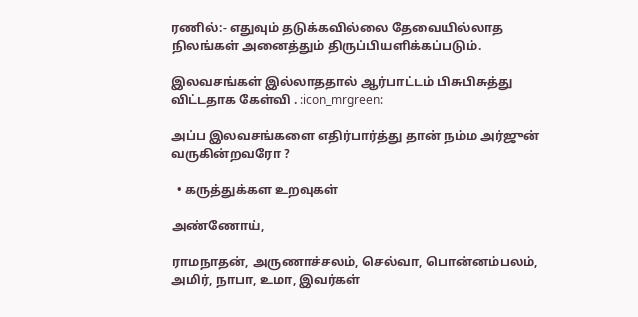ரணில்:- எதுவும் தடுக்கவில்லை தேவையில்லாத நிலங்கள் அனைத்தும் திருப்பியளிக்கப்படும்.

இலவசங்கள் இல்லாததால் ஆர்பாட்டம் பிசுபிசுத்து விட்டதாக கேள்வி . :icon_mrgreen:

அப்ப இலவசங்களை எதிர்பார்த்து தான் நம்ம அர்ஜுன் வருகின்றவரோ ?

  • கருத்துக்கள உறவுகள்

அண்ணோய்,

ராமநாதன், அருணாச்சலம், செல்வா, பொன்னம்பலம், அமிர், நாபா, உமா, இவர்கள்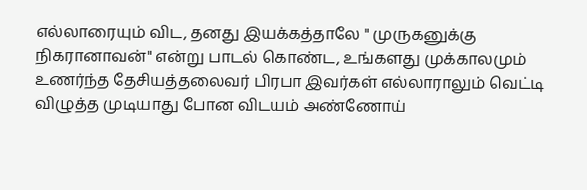எல்லாரையும் விட, தனது இயக்கத்தாலே " முருகனுக்கு நிகரானாவன்" என்று பாடல் கொண்ட, உங்களது முக்காலமும் உணர்ந்த தேசியத்தலைவர் பிரபா இவர்கள் எல்லாராலும் வெட்டி விழுத்த முடியாது போன விடயம் அண்ணோய்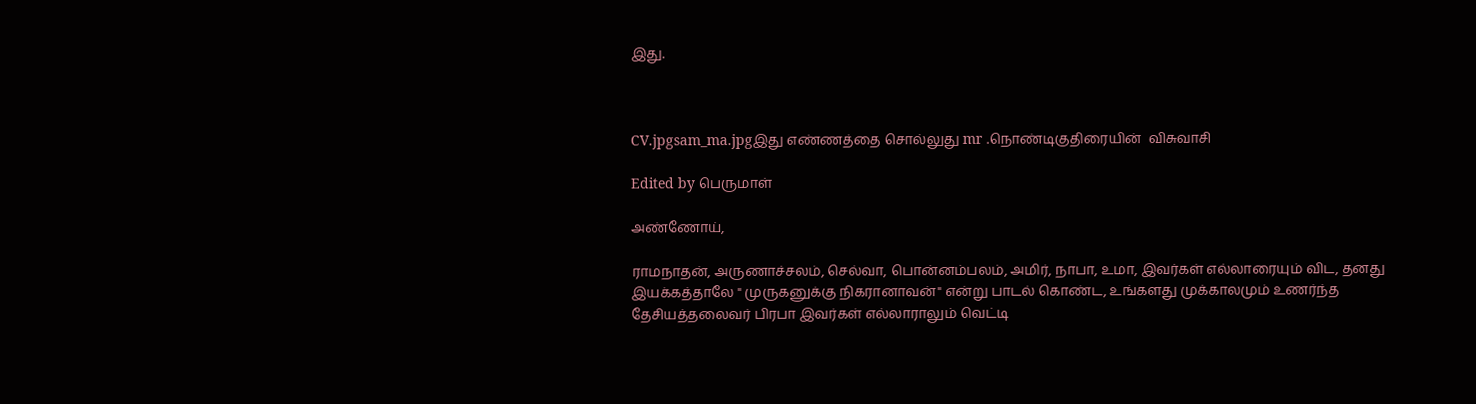இது.



CV.jpgsam_ma.jpgஇது எண்ணத்தை சொல்லுது mr .நொண்டிகுதிரையின்  விசுவாசி

Edited by பெருமாள்

அண்ணோய்,

ராமநாதன், அருணாச்சலம், செல்வா, பொன்னம்பலம், அமிர், நாபா, உமா, இவர்கள் எல்லாரையும் விட, தனது இயக்கத்தாலே " முருகனுக்கு நிகரானாவன்" என்று பாடல் கொண்ட, உங்களது முக்காலமும் உணர்ந்த தேசியத்தலைவர் பிரபா இவர்கள் எல்லாராலும் வெட்டி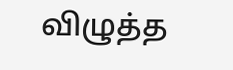விழுத்த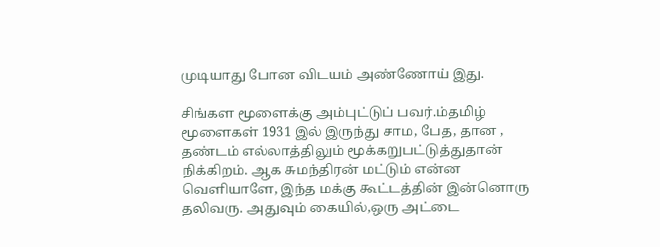முடியாது போன விடயம் அண்ணோய் இது.

சிங்கள மூளைக்கு அம்புட்டுப் பவர்.ம்தமிழ் மூளைகள் 1931 இல் இருந்து சாம, பேத, தான , தண்டம் எல்லாத்திலும் மூக்கறுபட்டுத்துதான் நிக்கிறம். ஆக சுமந்திரன் மட்டும் என்ன வெளியாளே, இந்த மக்கு கூட்டத்தின் இன்னொரு தலிவரு. அதுவும் கையில்,ஒரு அட்டை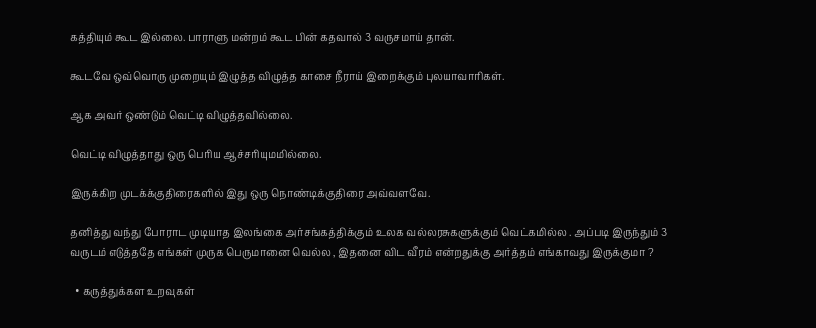கத்தியும் கூட இல்லை. பாராளு மன்றம் கூட பின் கதவால் 3 வருசமாய் தான்.

கூடவே ஒவ்வொரு முறையும் இழுத்த விழுத்த காசை நீராய் இறைக்கும் புலயாவாரிகள்.

ஆக அவர் ஒண்டும் வெட்டி விழுத்தவில்லை.

வெட்டி விழுத்தாது ஒரு பெரிய ஆச்சரியுமமில்லை.

இருக்கிற முடக்க்குதிரைகளில் இது ஒரு நொண்டிக்குதிரை அவ்வளவே.

தனித்து வந்து போராட முடியாத இலங்கை அர்சங்கத்திக்கும் உலக வல்லரசுகளுக்கும் வெட்கமில்ல . அப்படி இருந்தும் 3 வருடம் எடுத்ததே எங்கள் முருக பெருமானை வெல்ல , இதனை விட வீரம் என்றதுக்கு அர்த்தம் எங்காவது இருக்குமா ?

  • கருத்துக்கள உறவுகள்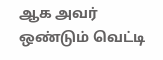ஆக அவர் ஒண்டும் வெட்டி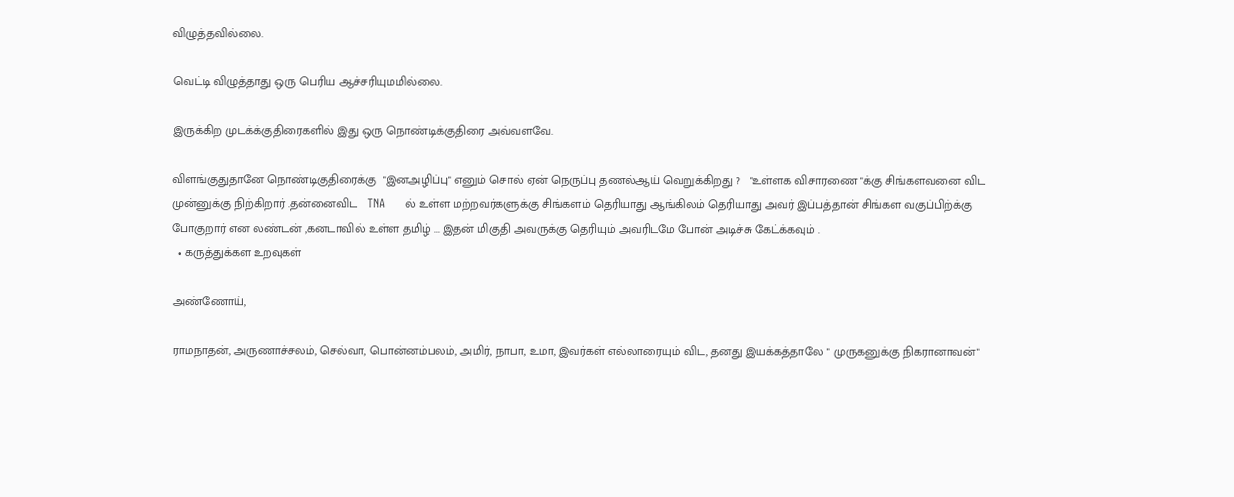விழுத்தவில்லை.

வெட்டி விழுத்தாது ஒரு பெரிய ஆச்சரியுமமில்லை.

இருக்கிற முடக்க்குதிரைகளில் இது ஒரு நொண்டிக்குதிரை அவ்வளவே.

விளங்குதுதானே நொண்டிகுதிரைக்கு  "இனஅழிப்பு" எனும் சொல் ஏன் நெருப்பு தணல்ஆய் வெறுக்கிறது ?   "உள்ளக விசாரணை "க்கு சிங்களவனை விட முன்னுக்கு நிற்கிறார் .தன்னைவிட   TNA     ல் உள்ள மற்றவர்களுக்கு சிங்களம் தெரியாது ஆங்கிலம் தெரியாது அவர் இப்பத்தான் சிங்கள வகுப்பிற்க்கு போகுறார் என லண்டன் ,கனடாவில் உள்ள தமிழ் ... இதன் மிகுதி அவருக்கு தெரியும் அவரிடமே போன் அடிச்சு கேட்க்கவும் .
  • கருத்துக்கள உறவுகள்

அண்ணோய்,

ராமநாதன், அருணாச்சலம், செல்வா, பொன்னம்பலம், அமிர், நாபா, உமா, இவர்கள் எல்லாரையும் விட, தனது இயக்கத்தாலே " முருகனுக்கு நிகரானாவன்"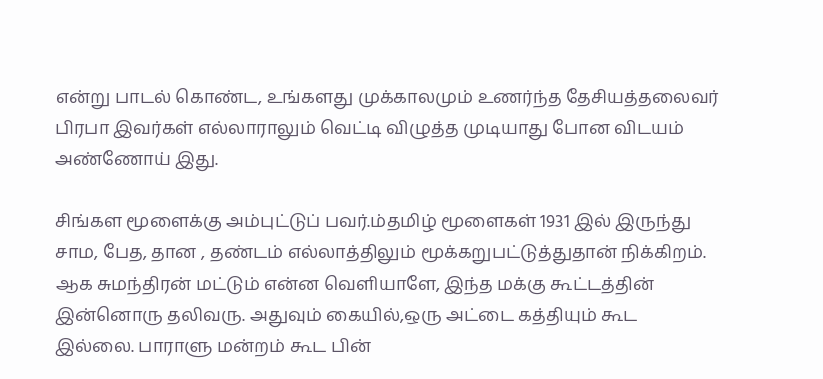என்று பாடல் கொண்ட, உங்களது முக்காலமும் உணர்ந்த தேசியத்தலைவர் பிரபா இவர்கள் எல்லாராலும் வெட்டி விழுத்த முடியாது போன விடயம் அண்ணோய் இது.

சிங்கள மூளைக்கு அம்புட்டுப் பவர்.ம்தமிழ் மூளைகள் 1931 இல் இருந்து சாம, பேத, தான , தண்டம் எல்லாத்திலும் மூக்கறுபட்டுத்துதான் நிக்கிறம். ஆக சுமந்திரன் மட்டும் என்ன வெளியாளே, இந்த மக்கு கூட்டத்தின் இன்னொரு தலிவரு. அதுவும் கையில்,ஒரு அட்டை கத்தியும் கூட இல்லை. பாராளு மன்றம் கூட பின்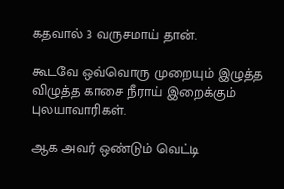கதவால் 3 வருசமாய் தான்.

கூடவே ஒவ்வொரு முறையும் இழுத்த விழுத்த காசை நீராய் இறைக்கும் புலயாவாரிகள்.

ஆக அவர் ஒண்டும் வெட்டி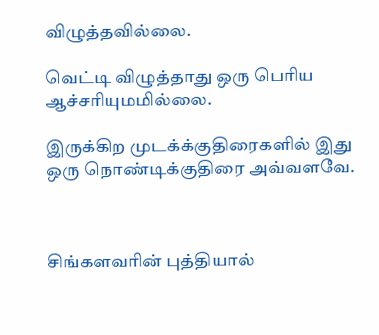விழுத்தவில்லை.

வெட்டி விழுத்தாது ஒரு பெரிய ஆச்சரியுமமில்லை.

இருக்கிற முடக்க்குதிரைகளில் இது ஒரு நொண்டிக்குதிரை அவ்வளவே.



சிங்களவரின் புத்தியால்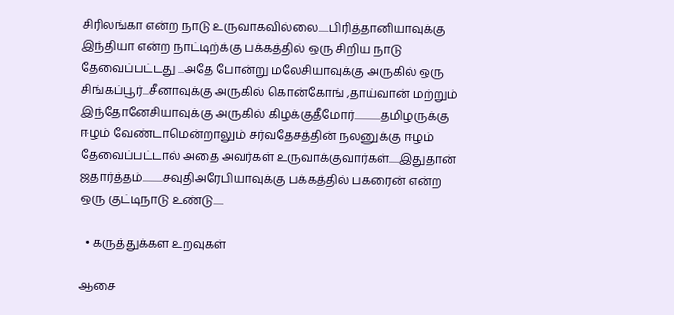சிரிலங்கா என்ற நாடு உருவாகவில்லை.....பிரித்தானியாவுக்கு இந்தியா என்ற நாட்டிற்க்கு பக்கத்தில் ஒரு சிறிய நாடு தேவைப்பட்டது ...அதே போன்று மலேசியாவுக்கு அருகில் ஒரு சிங்கப்பூர்...சீனாவுக்கு அருகில் கொன்கோங் ,தாய்வான் மற்றும் இந்தோனேசியாவுக்கு அருகில் கிழக்குதீமோர்.............தமிழருக்கு ஈழம் வேண்டாமென்றாலும் சர்வதேசத்தின் நலனுக்கு ஈழம் தேவைப்பட்டால் அதை அவர்கள் உருவாக்குவார்கள்.....இதுதான் ஜதார்த்தம்..........சவுதிஅரேபியாவுக்கு பக்கத்தில் பகரைன் என்ற ஒரு குட்டிநாடு உண்டு.....

  • கருத்துக்கள உறவுகள்

ஆசை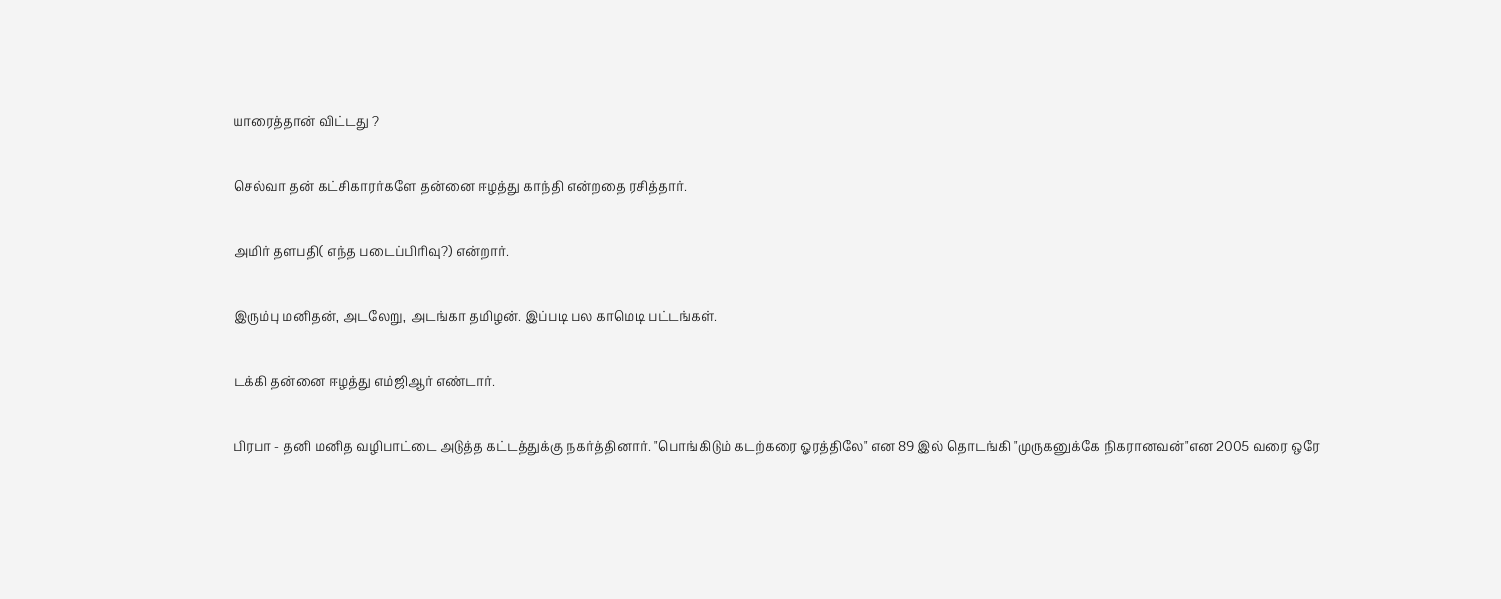யாரைத்தான் விட்டது ?

செல்வா தன் கட்சிகாரர்களே தன்னை ஈழத்து காந்தி என்றதை ரசித்தார்.

அமிர் தளபதி( எந்த படைப்பிரிவு?) என்றார்.

இரும்பு மனிதன், அடலேறு, அடங்கா தமிழன். இப்படி பல காமெடி பட்டங்கள்.

டக்கி தன்னை ஈழத்து எம்ஜிஆர் எண்டார்.

பிரபா - தனி மனித வழிபாட்டை அடுத்த கட்டத்துக்கு நகர்த்தினார். "பொங்கிடும் கடற்கரை ஓரத்திலே" என 89 இல் தொடங்கி "முருகனுக்கே நிகரானவன்"என 2005 வரை ஒரே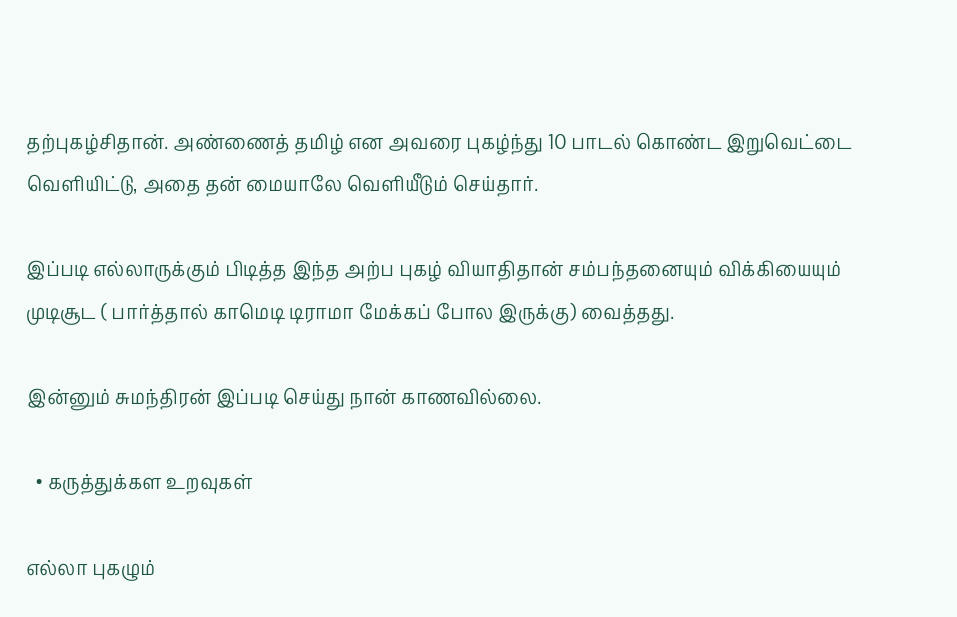தற்புகழ்சிதான். அண்ணைத் தமிழ் என அவரை புகழ்ந்து 10 பாடல் கொண்ட இறுவெட்டை வெளியிட்டு, அதை தன் மையாலே வெளியீடும் செய்தார்.

இப்படி எல்லாருக்கும் பிடித்த இந்த அற்ப புகழ் வியாதிதான் சம்பந்தனையும் விக்கியையும் முடிசூட ( பார்த்தால் காமெடி டிராமா மேக்கப் போல இருக்கு) வைத்தது.

இன்னும் சுமந்திரன் இப்படி செய்து நான் காணவில்லை.

  • கருத்துக்கள உறவுகள்

எல்லா புகழும்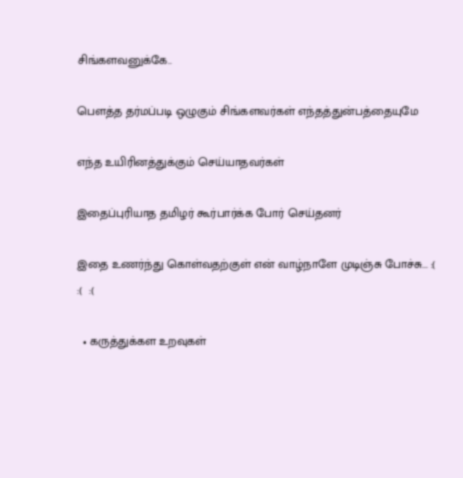சிங்களவனுக்கே..

பௌத்த தர்மப்படி ஒழுகும் சிங்களவர்கள் எந்தத்துன்பத்தையுமே

எந்த உயிரினத்துக்கும் செய்யாதவர்கள்

இதைப்புரியாத தமிழர் கூர்பார்க்க போர் செய்தனர்

இதை உணர்ந்து கொள்வதற்குள் என் வாழ்நாளே முடிஞ்சு போச்சு... :(  :(  :(

  • கருத்துக்கள உறவுகள்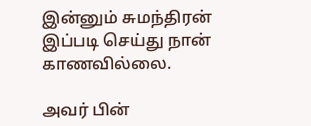இன்னும் சுமந்திரன் இப்படி செய்து நான் காணவில்லை.

அவர் பின்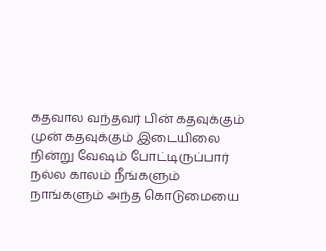கதவால வந்தவர் பின் கதவுக்கும் முன் கதவுக்கும் இடையிலை நின்று வேஷம் போட்டிருப்பார் நல்ல காலம் நீங்களும்    நாங்களும் அந்த கொடுமையை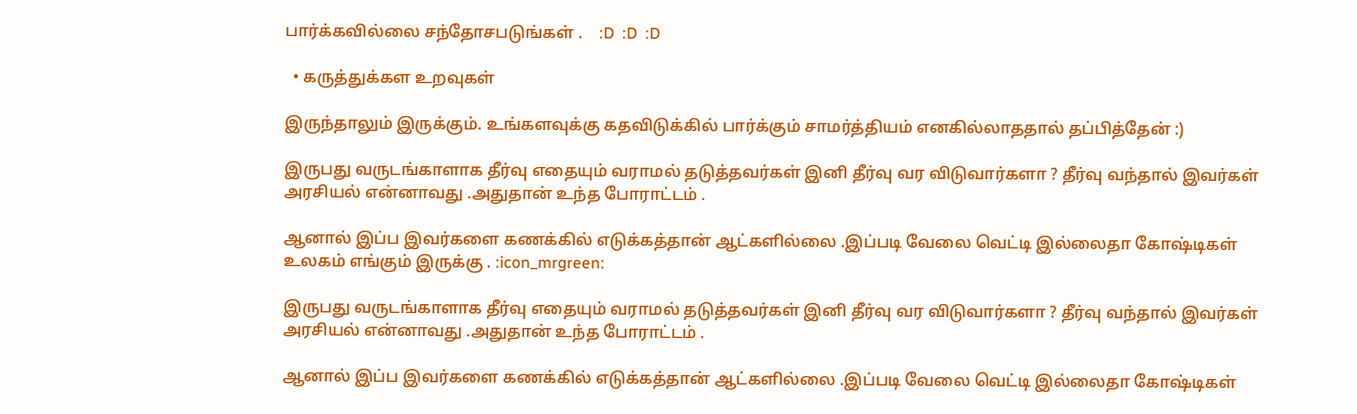பார்க்கவில்லை சந்தோசபடுங்கள் .    :D  :D  :D

  • கருத்துக்கள உறவுகள்

இருந்தாலும் இருக்கும். உங்களவுக்கு கதவிடுக்கில் பார்க்கும் சாமர்த்தியம் எனகில்லாததால் தப்பித்தேன் :)

இருபது வருடங்காளாக தீர்வு எதையும் வராமல் தடுத்தவர்கள் இனி தீர்வு வர விடுவார்களா ? தீர்வு வந்தால் இவர்கள் அரசியல் என்னாவது .அதுதான் உந்த போராட்டம் .

ஆனால் இப்ப இவர்களை கணக்கில் எடுக்கத்தான் ஆட்களில்லை .இப்படி வேலை வெட்டி இல்லைதா கோஷ்டிகள் உலகம் எங்கும் இருக்கு . :icon_mrgreen:

இருபது வருடங்காளாக தீர்வு எதையும் வராமல் தடுத்தவர்கள் இனி தீர்வு வர விடுவார்களா ? தீர்வு வந்தால் இவர்கள் அரசியல் என்னாவது .அதுதான் உந்த போராட்டம் .

ஆனால் இப்ப இவர்களை கணக்கில் எடுக்கத்தான் ஆட்களில்லை .இப்படி வேலை வெட்டி இல்லைதா கோஷ்டிகள்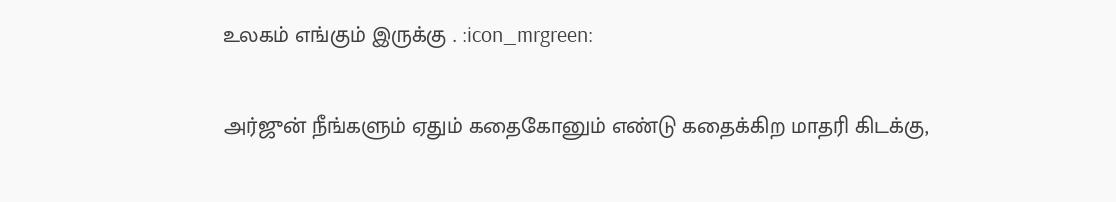உலகம் எங்கும் இருக்கு . :icon_mrgreen:

அர்ஜுன் நீங்களும் ஏதும் கதைகோனும் எண்டு கதைக்கிற மாதரி கிடக்கு,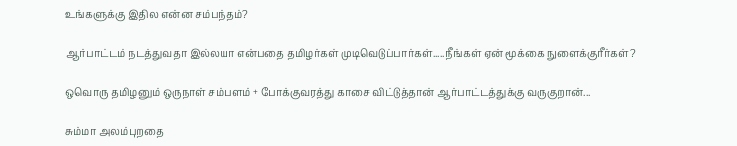உங்களுக்கு இதில என்ன சம்பந்தம்?

ஆர்பாட்டம் நடத்துவதா இல்லயா என்பதை தமிழர்கள் முடிவெடுப்பார்கள்.....நீங்கள் ஏன் மூக்கை நுளைக்குரீர்கள்?

ஒவொரு தமிழனும் ஒருநாள் சம்பளம் + போக்குவரத்து காசை விட்டுத்தான் ஆர்பாட்டத்துக்கு வருகுறான்...

சும்மா அலம்புறதை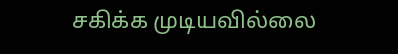சகிக்க முடியவில்லை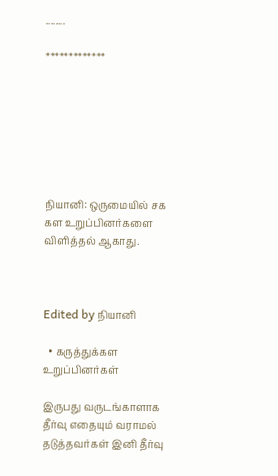........

*************







நியானி: ஒருமையில் சக கள உறுப்பினர்களை விளித்தல் ஆகாது.



Edited by நியானி

  • கருத்துக்கள உறுப்பினர்கள்

இருபது வருடங்காளாக தீர்வு எதையும் வராமல் தடுத்தவர்கள் இனி தீர்வு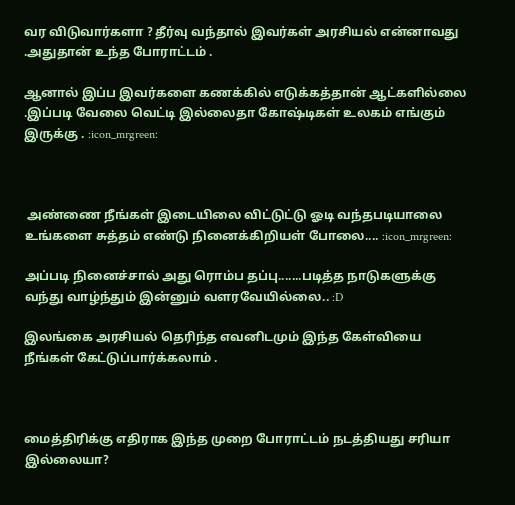வர விடுவார்களா ? தீர்வு வந்தால் இவர்கள் அரசியல் என்னாவது .அதுதான் உந்த போராட்டம் .

ஆனால் இப்ப இவர்களை கணக்கில் எடுக்கத்தான் ஆட்களில்லை .இப்படி வேலை வெட்டி இல்லைதா கோஷ்டிகள் உலகம் எங்கும் இருக்கு . :icon_mrgreen:



 அண்ணை நீங்கள் இடையிலை விட்டுட்டு ஓடி வந்தபடியாலை உங்களை சுத்தம் எண்டு நினைக்கிறியள் போலை.... :icon_mrgreen:

அப்படி நினைச்சால் அது ரொம்ப தப்பு.......படித்த நாடுகளுக்கு வந்து வாழ்ந்தும் இன்னும் வளரவேயில்லை.. :D

இலங்கை அரசியல் தெரிந்த எவனிடமும் இந்த கேள்வியை நீங்கள் கேட்டுப்பார்க்கலாம் .



மைத்திரிக்கு எதிராக இந்த முறை போராட்டம் நடத்தியது சரியா இல்லையா?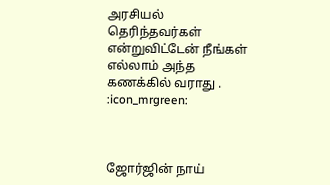அரசியல் தெரிந்தவர்கள் என்றுவிட்டேன் நீங்கள் எல்லாம் அந்த கணக்கில் வராது . :icon_mrgreen:



ஜோர்ஜின் நாய்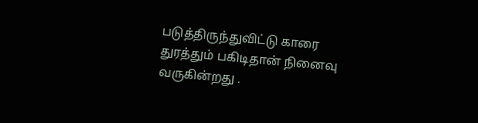படுத்திருந்துவிட்டு காரை துரத்தும் பகிடிதான் நினைவு வருகின்றது .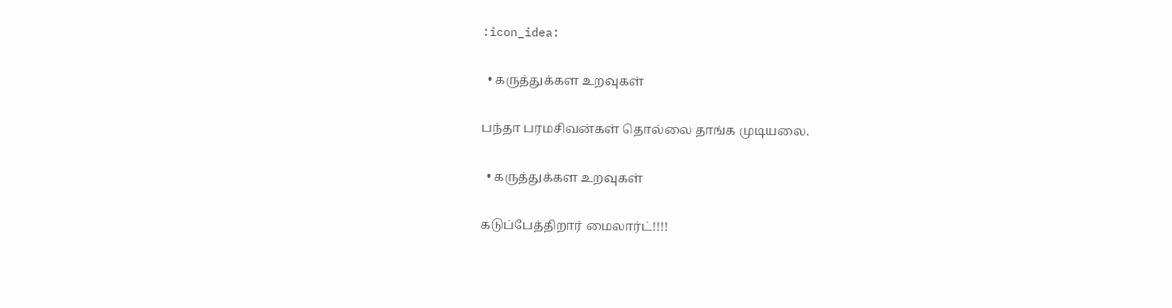:icon_idea:

  • கருத்துக்கள உறவுகள்

பந்தா பரமசிவன்கள் தொல்லை தாங்க முடியலை.

  • கருத்துக்கள உறவுகள்

கடுப்பேத்திறார் மைலார்ட்!!!!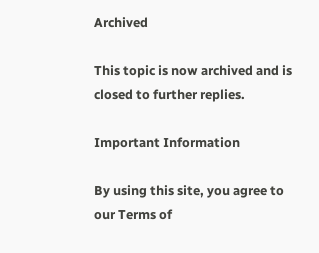Archived

This topic is now archived and is closed to further replies.

Important Information

By using this site, you agree to our Terms of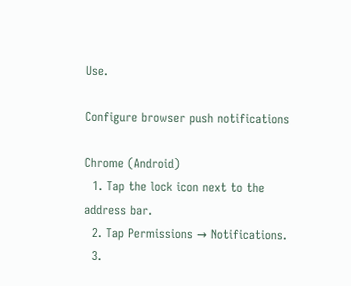Use.

Configure browser push notifications

Chrome (Android)
  1. Tap the lock icon next to the address bar.
  2. Tap Permissions → Notifications.
  3.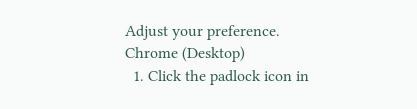Adjust your preference.
Chrome (Desktop)
  1. Click the padlock icon in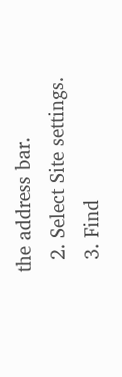the address bar.
  2. Select Site settings.
  3. Find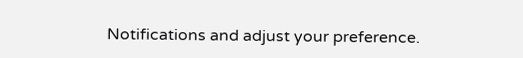Notifications and adjust your preference.